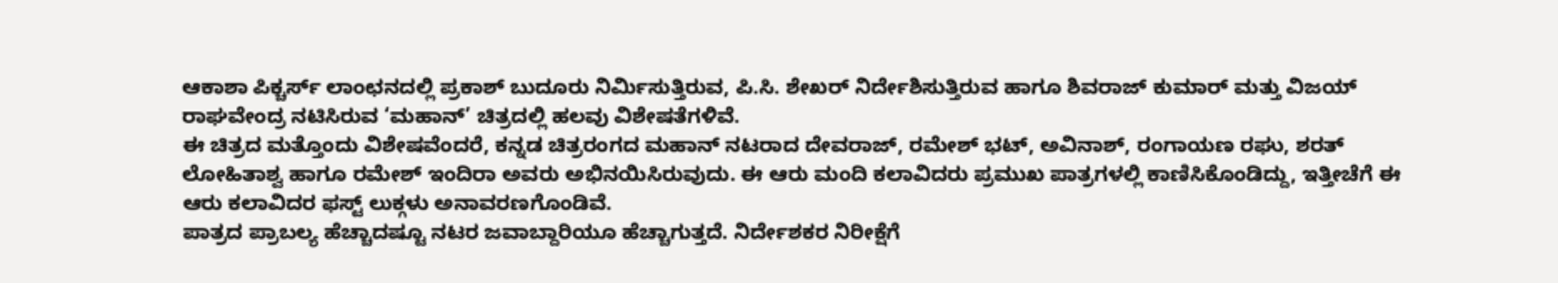ಆಕಾಶಾ ಪಿಕ್ಚರ್ಸ್ ಲಾಂಛನದಲ್ಲಿ ಪ್ರಕಾಶ್ ಬುದೂರು ನಿರ್ಮಿಸುತ್ತಿರುವ, ಪಿ.ಸಿ. ಶೇಖರ್ ನಿರ್ದೇಶಿಸುತ್ತಿರುವ ಹಾಗೂ ಶಿವರಾಜ್ ಕುಮಾರ್ ಮತ್ತು ವಿಜಯ್ ರಾಘವೇಂದ್ರ ನಟಿಸಿರುವ ‘ಮಹಾನ್’ ಚಿತ್ರದಲ್ಲಿ ಹಲವು ವಿಶೇಷತೆಗಳಿವೆ.
ಈ ಚಿತ್ರದ ಮತ್ತೊಂದು ವಿಶೇಷವೆಂದರೆ, ಕನ್ನಡ ಚಿತ್ರರಂಗದ ಮಹಾನ್ ನಟರಾದ ದೇವರಾಜ್, ರಮೇಶ್ ಭಟ್, ಅವಿನಾಶ್, ರಂಗಾಯಣ ರಘು, ಶರತ್ ಲೋಹಿತಾಶ್ವ ಹಾಗೂ ರಮೇಶ್ ಇಂದಿರಾ ಅವರು ಅಭಿನಯಿಸಿರುವುದು. ಈ ಆರು ಮಂದಿ ಕಲಾವಿದರು ಪ್ರಮುಖ ಪಾತ್ರಗಳಲ್ಲಿ ಕಾಣಿಸಿಕೊಂಡಿದ್ದು, ಇತ್ತೀಚೆಗೆ ಈ ಆರು ಕಲಾವಿದರ ಫಸ್ಟ್ ಲುಕ್ಗಳು ಅನಾವರಣಗೊಂಡಿವೆ.
ಪಾತ್ರದ ಪ್ರಾಬಲ್ಯ ಹೆಚ್ಚಾದಷ್ಟೂ ನಟರ ಜವಾಬ್ದಾರಿಯೂ ಹೆಚ್ಚಾಗುತ್ತದೆ. ನಿರ್ದೇಶಕರ ನಿರೀಕ್ಷೆಗೆ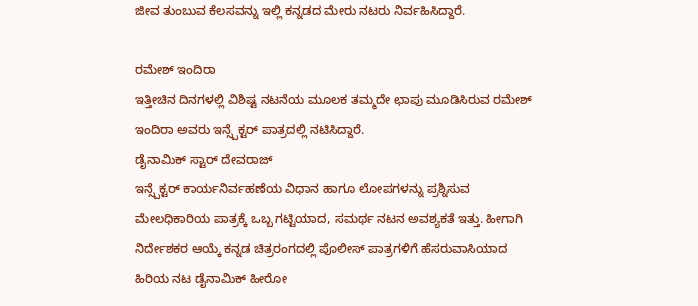ಜೀವ ತುಂಬುವ ಕೆಲಸವನ್ನು ಇಲ್ಲಿ ಕನ್ನಡದ ಮೇರು ನಟರು ನಿರ್ವಹಿಸಿದ್ದಾರೆ.

ರಮೇಶ್ ಇಂದಿರಾ
ಇತ್ತೀಚಿನ ದಿನಗಳಲ್ಲಿ ವಿಶಿಷ್ಟ ನಟನೆಯ ಮೂಲಕ ತಮ್ಮದೇ ಛಾಪು ಮೂಡಿಸಿರುವ ರಮೇಶ್ ಇಂದಿರಾ ಅವರು ಇನ್ಸ್ಪೆಕ್ಟರ್ ಪಾತ್ರದಲ್ಲಿ ನಟಿಸಿದ್ದಾರೆ.
ಡೈನಾಮಿಕ್ ಸ್ಟಾರ್ ದೇವರಾಜ್
ಇನ್ಸ್ಪೆಕ್ಟರ್ ಕಾರ್ಯನಿರ್ವಹಣೆಯ ವಿಧಾನ ಹಾಗೂ ಲೋಪಗಳನ್ನು ಪ್ರಶ್ನಿಸುವ ಮೇಲಧಿಕಾರಿಯ ಪಾತ್ರಕ್ಕೆ ಒಬ್ಬ ಗಟ್ಟಿಯಾದ, ಸಮರ್ಥ ನಟನ ಅವಶ್ಯಕತೆ ಇತ್ತು. ಹೀಗಾಗಿ ನಿರ್ದೇಶಕರ ಆಯ್ಕೆ ಕನ್ನಡ ಚಿತ್ರರಂಗದಲ್ಲಿ ಪೊಲೀಸ್ ಪಾತ್ರಗಳಿಗೆ ಹೆಸರುವಾಸಿಯಾದ ಹಿರಿಯ ನಟ ಡೈನಾಮಿಕ್ ಹೀರೋ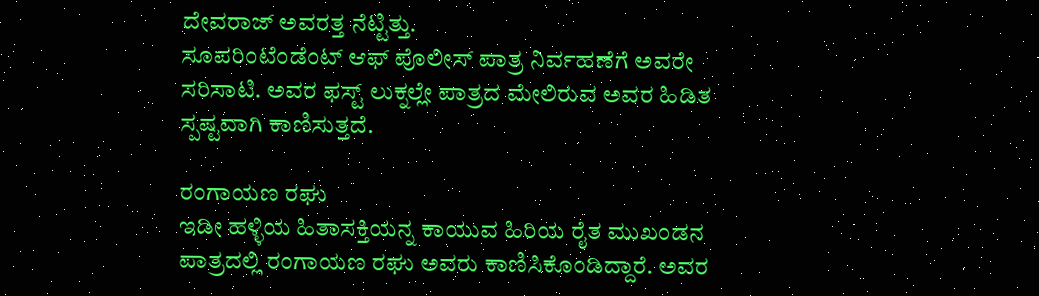ದೇವರಾಜ್ ಅವರತ್ತ ನೆಟ್ಟಿತ್ತು.
ಸೂಪರಿಂಟೆಂಡೆಂಟ್ ಆಫ್ ಪೊಲೀಸ್ ಪಾತ್ರ ನಿರ್ವಹಣೆಗೆ ಅವರೇ ಸರಿಸಾಟಿ. ಅವರ ಫಸ್ಟ್ ಲುಕ್ನಲ್ಲೇ ಪಾತ್ರದ ಮೇಲಿರುವ ಅವರ ಹಿಡಿತ ಸ್ಪಷ್ಟವಾಗಿ ಕಾಣಿಸುತ್ತದೆ.

ರಂಗಾಯಣ ರಘು
ಇಡೀ ಹಳ್ಳಿಯ ಹಿತಾಸಕ್ತಿಯನ್ನ ಕಾಯುವ ಹಿರಿಯ ರೈತ ಮುಖಂಡನ ಪಾತ್ರದಲ್ಲಿ ರಂಗಾಯಣ ರಘು ಅವರು ಕಾಣಿಸಿಕೊಂಡಿದ್ದಾರೆ. ಅವರ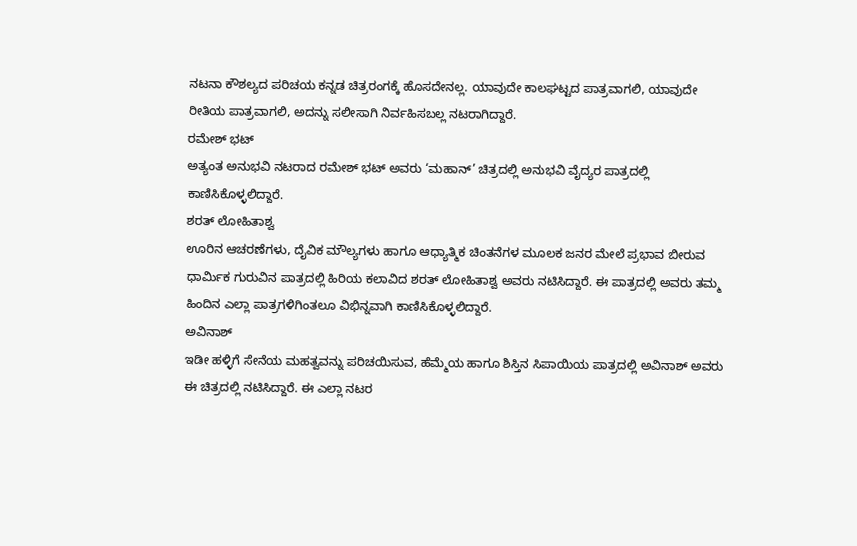ನಟನಾ ಕೌಶಲ್ಯದ ಪರಿಚಯ ಕನ್ನಡ ಚಿತ್ರರಂಗಕ್ಕೆ ಹೊಸದೇನಲ್ಲ. ಯಾವುದೇ ಕಾಲಘಟ್ಟದ ಪಾತ್ರವಾಗಲಿ, ಯಾವುದೇ ರೀತಿಯ ಪಾತ್ರವಾಗಲಿ, ಅದನ್ನು ಸಲೀಸಾಗಿ ನಿರ್ವಹಿಸಬಲ್ಲ ನಟರಾಗಿದ್ದಾರೆ.
ರಮೇಶ್ ಭಟ್
ಅತ್ಯಂತ ಅನುಭವಿ ನಟರಾದ ರಮೇಶ್ ಭಟ್ ಅವರು ‘ಮಹಾನ್’ ಚಿತ್ರದಲ್ಲಿ ಅನುಭವಿ ವೈದ್ಯರ ಪಾತ್ರದಲ್ಲಿ ಕಾಣಿಸಿಕೊಳ್ಳಲಿದ್ದಾರೆ.
ಶರತ್ ಲೋಹಿತಾಶ್ವ
ಊರಿನ ಆಚರಣೆಗಳು, ದೈವಿಕ ಮೌಲ್ಯಗಳು ಹಾಗೂ ಆಧ್ಯಾತ್ಮಿಕ ಚಿಂತನೆಗಳ ಮೂಲಕ ಜನರ ಮೇಲೆ ಪ್ರಭಾವ ಬೀರುವ ಧಾರ್ಮಿಕ ಗುರುವಿನ ಪಾತ್ರದಲ್ಲಿ ಹಿರಿಯ ಕಲಾವಿದ ಶರತ್ ಲೋಹಿತಾಶ್ವ ಅವರು ನಟಿಸಿದ್ದಾರೆ. ಈ ಪಾತ್ರದಲ್ಲಿ ಅವರು ತಮ್ಮ ಹಿಂದಿನ ಎಲ್ಲಾ ಪಾತ್ರಗಳಿಗಿಂತಲೂ ವಿಭಿನ್ನವಾಗಿ ಕಾಣಿಸಿಕೊಳ್ಳಲಿದ್ದಾರೆ.
ಅವಿನಾಶ್
ಇಡೀ ಹಳ್ಳಿಗೆ ಸೇನೆಯ ಮಹತ್ವವನ್ನು ಪರಿಚಯಿಸುವ, ಹೆಮ್ಮೆಯ ಹಾಗೂ ಶಿಸ್ತಿನ ಸಿಪಾಯಿಯ ಪಾತ್ರದಲ್ಲಿ ಅವಿನಾಶ್ ಅವರು ಈ ಚಿತ್ರದಲ್ಲಿ ನಟಿಸಿದ್ದಾರೆ. ಈ ಎಲ್ಲಾ ನಟರ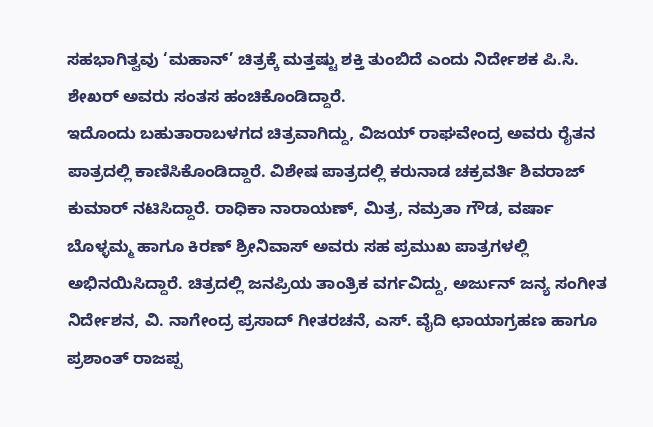ಸಹಭಾಗಿತ್ವವು ‘ಮಹಾನ್’ ಚಿತ್ರಕ್ಕೆ ಮತ್ತಷ್ಟು ಶಕ್ತಿ ತುಂಬಿದೆ ಎಂದು ನಿರ್ದೇಶಕ ಪಿ.ಸಿ. ಶೇಖರ್ ಅವರು ಸಂತಸ ಹಂಚಿಕೊಂಡಿದ್ದಾರೆ.
ಇದೊಂದು ಬಹುತಾರಾಬಳಗದ ಚಿತ್ರವಾಗಿದ್ದು, ವಿಜಯ್ ರಾಘವೇಂದ್ರ ಅವರು ರೈತನ ಪಾತ್ರದಲ್ಲಿ ಕಾಣಿಸಿಕೊಂಡಿದ್ದಾರೆ. ವಿಶೇಷ ಪಾತ್ರದಲ್ಲಿ ಕರುನಾಡ ಚಕ್ರವರ್ತಿ ಶಿವರಾಜ್ ಕುಮಾರ್ ನಟಿಸಿದ್ದಾರೆ. ರಾಧಿಕಾ ನಾರಾಯಣ್, ಮಿತ್ರ, ನಮ್ರತಾ ಗೌಡ, ವರ್ಷಾ ಬೊಳ್ಳಮ್ಮ ಹಾಗೂ ಕಿರಣ್ ಶ್ರೀನಿವಾಸ್ ಅವರು ಸಹ ಪ್ರಮುಖ ಪಾತ್ರಗಳಲ್ಲಿ ಅಭಿನಯಿಸಿದ್ದಾರೆ. ಚಿತ್ರದಲ್ಲಿ ಜನಪ್ರಿಯ ತಾಂತ್ರಿಕ ವರ್ಗವಿದ್ದು, ಅರ್ಜುನ್ ಜನ್ಯ ಸಂಗೀತ ನಿರ್ದೇಶನ, ವಿ. ನಾಗೇಂದ್ರ ಪ್ರಸಾದ್ ಗೀತರಚನೆ, ಎಸ್. ವೈದಿ ಛಾಯಾಗ್ರಹಣ ಹಾಗೂ ಪ್ರಶಾಂತ್ ರಾಜಪ್ಪ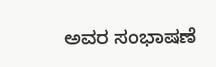ಅವರ ಸಂಭಾಷಣೆ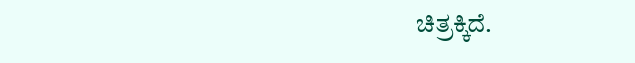ಚಿತ್ರಕ್ಕಿದೆ.